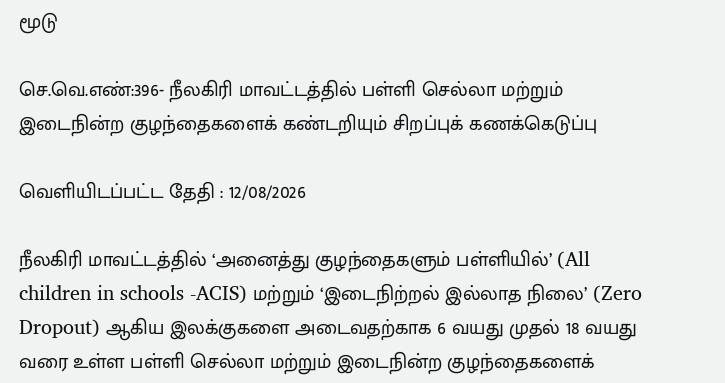மூடு

செ.வெ.எண்:396- நீலகிரி மாவட்டத்தில் பள்ளி செல்லா மற்றும் இடைநின்ற குழந்தைகளைக் கண்டறியும் சிறப்புக் கணக்கெடுப்பு

வெளியிடப்பட்ட தேதி : 12/08/2026

நீலகிரி மாவட்டத்தில் ‘அனைத்து குழந்தைகளும் பள்ளியில்’ (All children in schools -ACIS) மற்றும் ‘இடைநிற்றல் இல்லாத நிலை’ (Zero Dropout) ஆகிய இலக்குகளை அடைவதற்காக 6 வயது முதல் 18 வயது வரை உள்ள பள்ளி செல்லா மற்றும் இடைநின்ற குழந்தைகளைக்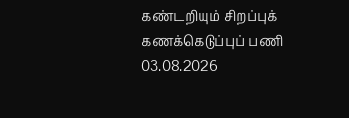கண்டறியும் சிறப்புக் கணக்கெடுப்புப் பணி 03.08.2026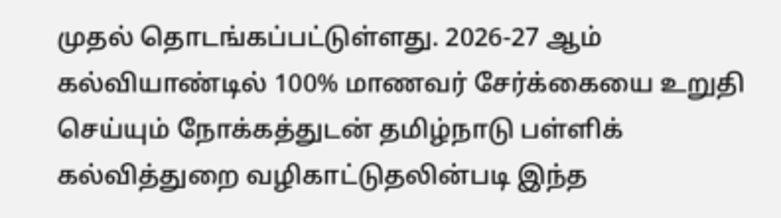முதல் தொடங்கப்பட்டுள்ளது. 2026-27 ஆம் கல்வியாண்டில் 100% மாணவர் சேர்க்கையை உறுதி செய்யும் நோக்கத்துடன் தமிழ்நாடு பள்ளிக் கல்வித்துறை வழிகாட்டுதலின்படி இந்த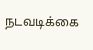நடவடிக்கை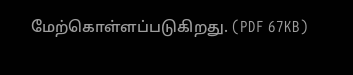மேற்கொள்ளப்படுகிறது. (PDF 67KB)